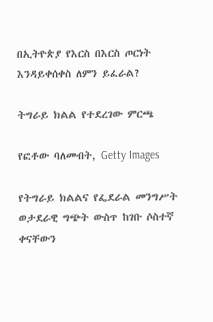በኢትዮጵያ የእርስ በእርስ ጦርነት እንዳይቀሰቀስ ለምን ይፈራል?

ትግራይ ክልል የተደረገው ምርጫ

የፎቶው ባለመብት, Getty Images

የትግራይ ክልልና የፌደራል መንግሥት ወታደራዊ ግጭት ውስጥ ከገቡ ሶስተኛ ቀናቸውን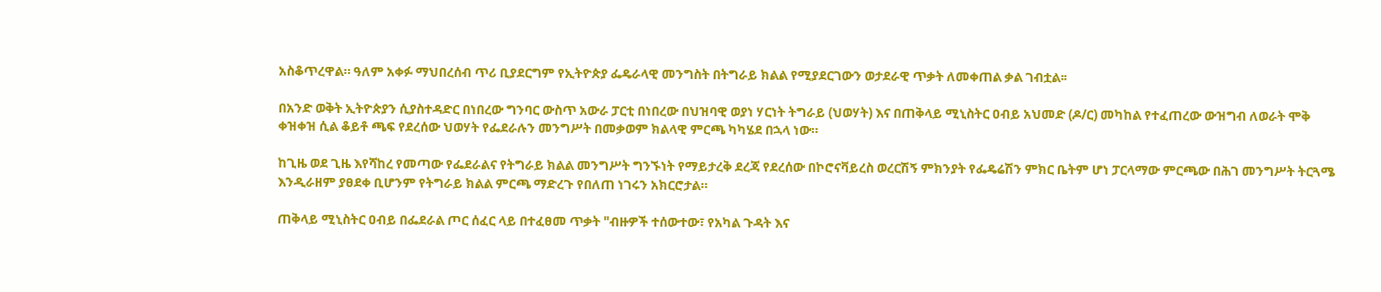አስቆጥረዋል። ዓለም አቀፉ ማህበረሰብ ጥሪ ቢያደርግም የኢትዮጵያ ፌዴራላዊ መንግስት በትግራይ ክልል የሚያደርገውን ወታደራዊ ጥቃት ለመቀጠል ቃል ገብቷል፡፡

በአንድ ወቅት ኢትዮጵያን ሲያስተዳድር በነበረው ግንባር ውስጥ አውራ ፓርቲ በነበረው በህዝባዊ ወያነ ሃርነት ትግራይ (ህወሃት) እና በጠቅላይ ሚኒስትር ዐብይ አህመድ (ዶ/ር) መካከል የተፈጠረው ውዝግብ ለወራት ሞቅ ቀዝቀዝ ሲል ቆይቶ ጫፍ የደረሰው ህወሃት የፌደራሉን መንግሥት በመቃወም ክልላዊ ምርጫ ካካሄደ በኋላ ነው።

ከጊዜ ወደ ጊዜ እየሻከረ የመጣው የፌደራልና የትግራይ ክልል መንግሥት ግንኙነት የማይታረቅ ደረጃ የደረሰው በኮሮናቫይረስ ወረርሽኝ ምክንያት የፌዴሬሽን ምክር ቤትም ሆነ ፓርላማው ምርጫው በሕገ መንግሥት ትርጓሜ እንዲራዘም ያፀደቀ ቢሆንም የትግራይ ክልል ምርጫ ማድረጉ የበለጠ ነገሩን አክርሮታል።

ጠቅላይ ሚኒስትር ዐብይ በፌደራል ጦር ሰፈር ላይ በተፈፀመ ጥቃት "ብዙዎች ተሰውተው፣ የአካል ጉዳት እና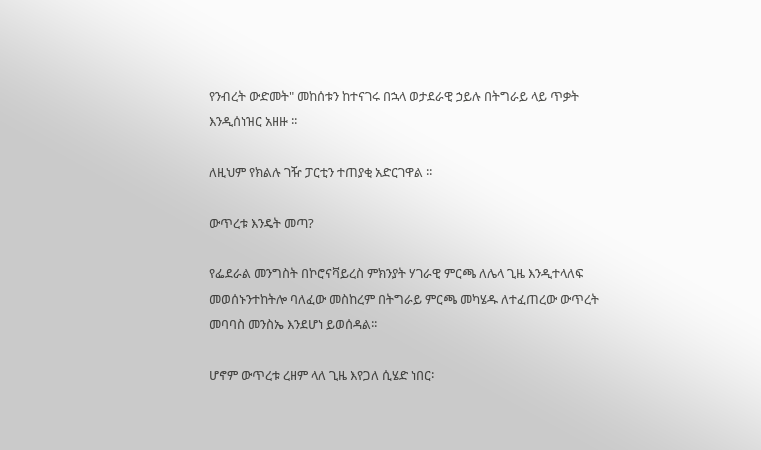የንብረት ውድመት" መከሰቱን ከተናገሩ በኋላ ወታደራዊ ኃይሉ በትግራይ ላይ ጥቃት እንዲሰነዝር አዘዙ ፡፡

ለዚህም የክልሉ ገዥ ፓርቲን ተጠያቂ አድርገዋል ፡፡

ውጥረቱ እንዴት መጣ?

የፌደራል መንግስት በኮሮናቫይረስ ምክንያት ሃገራዊ ምርጫ ለሌላ ጊዜ እንዲተላለፍ መወሰኑንተከትሎ ባለፈው መስከረም በትግራይ ምርጫ መካሄዱ ለተፈጠረው ውጥረት መባባስ መንስኤ እንደሆነ ይወሰዳል፡፡

ሆኖም ውጥረቱ ረዘም ላለ ጊዜ እየጋለ ሲሄድ ነበር፡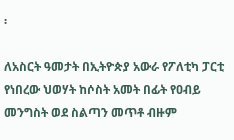፡

ለአስርት ዓመታት በኢትዮጵያ አውራ የፖለቲካ ፓርቲ የነበረው ህወሃት ከሶስት አመት በፊት የዐብይ መንግስት ወደ ስልጣን መጥቶ ብዙም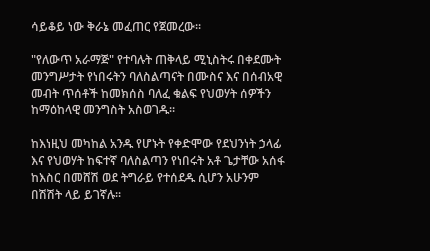ሳይቆይ ነው ቅራኔ መፈጠር የጀመረው፡፡

"የለውጥ አራማጅ" የተባሉት ጠቅላይ ሚኒስትሩ በቀደሙት መንግሥታት የነበሩትን ባለስልጣናት በሙስና እና በሰብአዊ መብት ጥሰቶች ከመክሰስ ባለፈ ቁልፍ የህወሃት ሰዎችን ከማዕከላዊ መንግስት አስወገዱ፡፡

ከእነዚህ መካከል አንዱ የሆኑት የቀድሞው የደህንነት ኃላፊ እና የህወሃት ከፍተኛ ባለስልጣን የነበሩት አቶ ጌታቸው አሰፋ ከእስር በመሸሽ ወደ ትግራይ የተሰደዱ ሲሆን አሁንም በሽሽት ላይ ይገኛሉ፡፡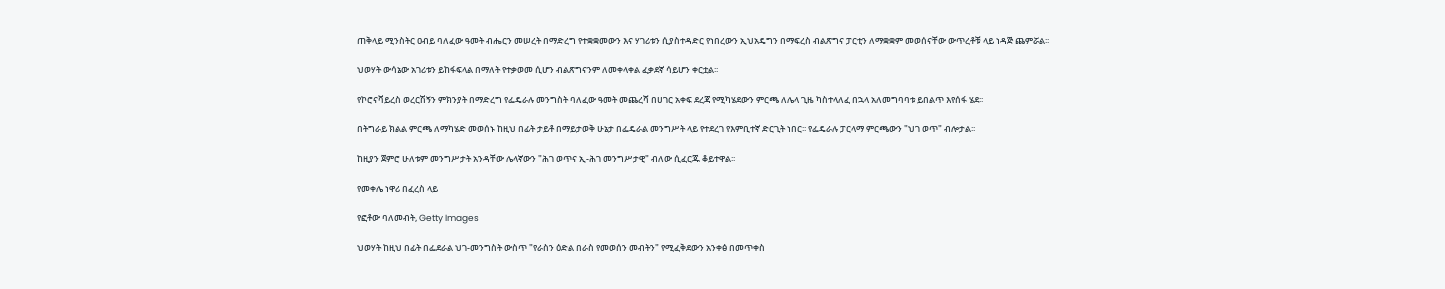ጠቅላይ ሚንስትር ዐብይ ባለፈው ዓመት ብሔርን መሠረት በማድረግ የተቋቋመውን እና ሃገሪቱን ሲያስተዳድር የነበረውን ኢህአዴግን በማፍረስ ብልጽግና ፓርቲን ለማቋቋም መወሰናቸው ውጥረቶቹ ላይ ነዳጅ ጨምሯል፡፡

ህወሃት ውሳኔው አገሪቱን ይከፋፍላል በማለት የተቃወመ ሲሆን ብልጽግናንም ለመቀላቀል ፈቃደኛ ሳይሆን ቀርቷል፡፡

የኮሮናቫይረስ ወረርሽኝን ምክንያት በማድረግ የፌዴራሉ መንግስት ባለፈው ዓመት መጨረሻ በሀገር አቀፍ ደረጃ የሚካሄደውን ምርጫ ለሌላ ጊዜ ካስተላለፈ በኋላ አለመግባባቱ ይበልጥ እየሰፋ ሄደ፡፡

በትግራይ ክልል ምርጫ ለማካሄድ መወሰኑ ከዚህ በፊት ታይቶ በማይታወቅ ሁኔታ በፌዴራል መንግሥት ላይ የተደረገ የእምቢተኛ ድርጊት ነበር፡፡ የፌዴራሉ ፓርላማ ምርጫውን "ህገ ወጥ" ብሎታል፡፡

ከዚያን ጀምሮ ሁለቱም መንግሥታት አንዳቸው ሌላኛውን "ሕገ ወጥና ኢ-ሕገ መንግሥታዊ" ብለው ሲፈርጁ ቆይተዋል፡፡

የመቀሌ ነዋሪ በፈረስ ላይ

የፎቶው ባለመብት, Getty Images

ህወሃት ከዚህ በፊት በፌደራል ህገ-መንግስት ውስጥ "የራስን ዕድል በራስ የመወሰን መብትን" የሚፈቅደውን አንቀፅ በመጥቀስ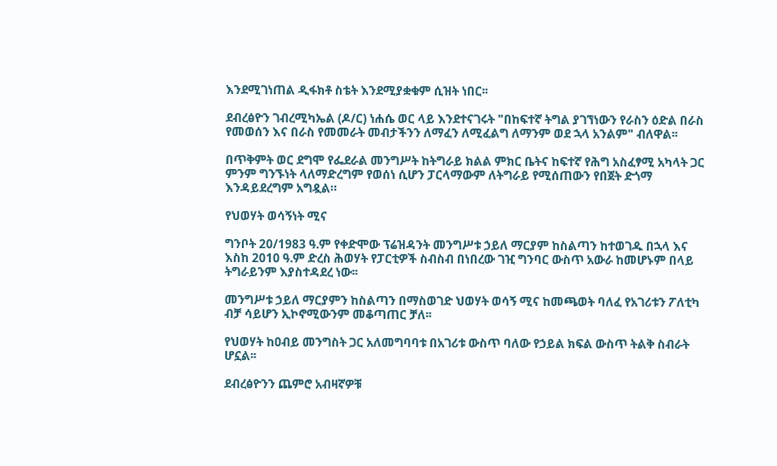እንደሚገነጠል ዲፋክቶ ስቴት እንደሚያቋቁም ሲዝት ነበር፡፡

ደብረፅዮን ገብረሚካኤል (ዶ/ር) ነሐሴ ወር ላይ እንደተናገሩት "በከፍተኛ ትግል ያገኘነውን የራስን ዕድል በራስ የመወሰን እና በራስ የመመራት መብታችንን ለማፈን ለሚፈልግ ለማንም ወደ ኋላ አንልም" ብለዋል፡፡

በጥቅምት ወር ደግሞ የፌደራል መንግሥት ከትግራይ ክልል ምክር ቤትና ከፍተኛ የሕግ አስፈፃሚ አካላት ጋር ምንም ግንኙነት ላለማድረግም የወሰነ ሲሆን ፓርላማውም ለትግራይ የሚሰጠውን የበጀት ድጎማ እንዳይደረግም አግዷል።

የህወሃት ወሳኝነት ሚና

ግንቦት 20/1983 ዓ.ም የቀድሞው ፕሬዝዳንት መንግሥቱ ኃይለ ማርያም ከስልጣን ከተወገዱ በኋላ እና እስከ 2010 ዓ.ም ድረስ ሕወሃት የፓርቲዎች ስብስብ በነበረው ገዢ ግንባር ውስጥ አውራ ከመሆኑም በላይ ትግራይንም እያስተዳደረ ነው፡፡

መንግሥቱ ኃይለ ማርያምን ከስልጣን በማስወገድ ህወሃት ወሳኝ ሚና ከመጫወት ባለፈ የአገሪቱን ፖለቲካ ብቻ ሳይሆን ኢኮኖሚውንም መቆጣጠር ቻለ፡፡

የህወሃት ከዐብይ መንግስት ጋር አለመግባባቱ በአገሪቱ ውስጥ ባለው የኃይል ክፍል ውስጥ ትልቅ ስብራት ሆኗል፡፡

ደብረፅዮንን ጨምሮ አብዛኛዎቹ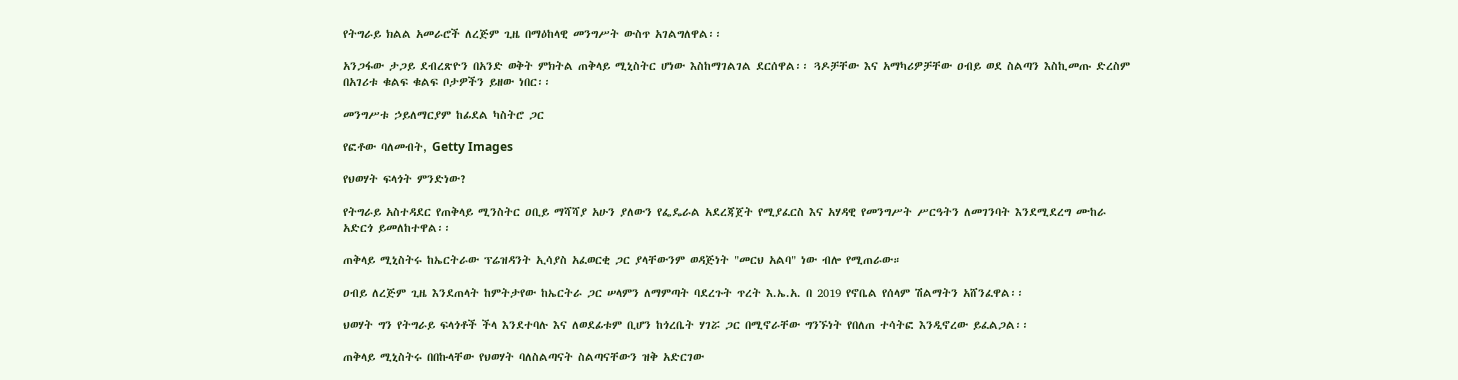የትግራይ ክልል አመራሮች ለረጅም ጊዜ በማዕከላዊ መንግሥት ውስጥ አገልግለዋል፡፡

አንጋፋው ታጋይ ደብረጽዮን በአንድ ወቅት ምክትል ጠቅላይ ሚኒስትር ሆነው እስከማገልገል ደርሰዋል፡፡ ጓዶቻቸው እና አማካሪዎቻቸው ዐብይ ወደ ስልጣን እስኪመጡ ድረስም በአገሪቱ ቁልፍ ቁልፍ ቦታዎችን ይዘው ነበር፡፡

መንግሥቱ ኃይለማርያም ከፊደል ካስትሮ ጋር

የፎቶው ባለመብት, Getty Images

የህወሃት ፍላጎት ምንድነው?

የትግራይ አስተዳደር የጠቅላይ ሚንስትር ዐቢይ ማሻሻያ አሁን ያለውን የፌዴራል አደረጃጀት የሚያፈርስ እና አሃዳዊ የመንግሥት ሥርዓትን ለመገንባት እንደሚደረግ ሙከራ አድርጎ ይመለከተዋል፡፡

ጠቅላይ ሚኒስትሩ ከኤርትራው ፕሬዝዳንት ኢሳያስ አፈወርቂ ጋር ያላቸውንም ወዳጅነት "መርህ አልባ" ነው ብሎ የሚጠራው።

ዐብይ ለረጅም ጊዜ እንደጠላት ከምትታየው ከኤርትራ ጋር ሠላምን ለማምጣት ባደረጉት ጥረት እ.ኤ.አ. በ 2019 የኖቤል የሰላም ሽልማትን አሸንፈዋል፡፡

ህወሃት ግን የትግራይ ፍላጎቶች ችላ እንደተባሉ እና ለወደፊቱም ቢሆን ከጎረቤት ሃገሯ ጋር በሚኖራቸው ግንኙነት የበለጠ ተሳትፎ እንዲኖረው ይፈልጋል፡፡

ጠቅላይ ሚኒስትሩ በበኩላቸው የህወሃት ባለስልጣናት ስልጣናቸውን ዝቅ አድርገው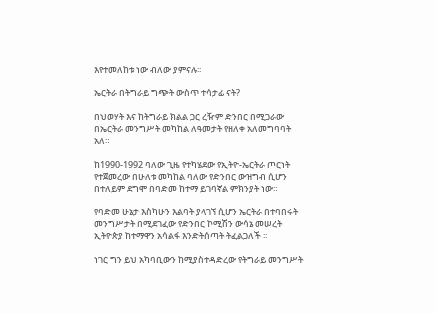እየተመለከቱ ነው ብለው ያምናሉ፡፡

ኤርትራ በትግራይ ግጭት ውስጥ ተሳታፊ ናት?

በህወሃት እና ከትግራይ ክልል ጋር ረዥም ድንበር በሚጋራው በኤርትራ መንግሥት መካከል ለዓመታት የዘለቀ አለመግባባት አለ።

ከ1990-1992 ባለው ጊዜ የተካሄደው የኢትዮ-ኤርትራ ጦርነት የተጀመረው በሁለቱ መካከል ባለው የድንበር ውዝግብ ሲሆን በተለይም ደግሞ በባድመ ከተማ ይገባኛል ምክንያት ነው።

የባድመ ሁኔታ እስካሁን እልባት ያላገኘ ሲሆን ኤርትራ በተባበሩት መንግሥታት በሚደገፈው የድንበር ኮሚሽን ውሳኔ መሠረት ኢትዮጵያ ከተማዋን አሳልፋ እንድትሰጣት ትፈልጋለች ፡፡

ነገር ግን ይህ አካባቢውን ከሚያስተዳድረው የትግራይ መንግሥት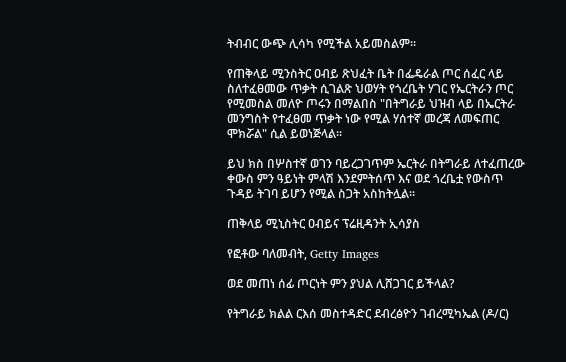ትብብር ውጭ ሊሳካ የሚችል አይመስልም፡፡

የጠቅላይ ሚንስትር ዐብይ ጽህፈት ቤት በፌዴራል ጦር ሰፈር ላይ ስለተፈፀመው ጥቃት ሲገልጽ ህወሃት የጎረቤት ሃገር የኤርትራን ጦር የሚመስል መለዮ ጦሩን በማልበስ "በትግራይ ህዝብ ላይ በኤርትራ መንግስት የተፈፀመ ጥቃት ነው የሚል ሃሰተኛ መረጃ ለመፍጠር ሞክሯል" ሲል ይወነጅላል፡፡

ይህ ክስ በሦስተኛ ወገን ባይረጋገጥም ኤርትራ በትግራይ ለተፈጠረው ቀውስ ምን ዓይነት ምላሽ እንደምትሰጥ እና ወደ ጎረቤቷ የውስጥ ጉዳይ ትገባ ይሆን የሚል ስጋት አስከትሏል፡፡

ጠቅላይ ሚኒስትር ዐብይና ፕሬዚዳንት ኢሳያስ

የፎቶው ባለመብት, Getty Images

ወደ መጠነ ሰፊ ጦርነት ምን ያህል ሊሸጋገር ይችላል?

የትግራይ ክልል ርእሰ መስተዳድር ደብረፅዮን ገብረሚካኤል (ዶ/ር)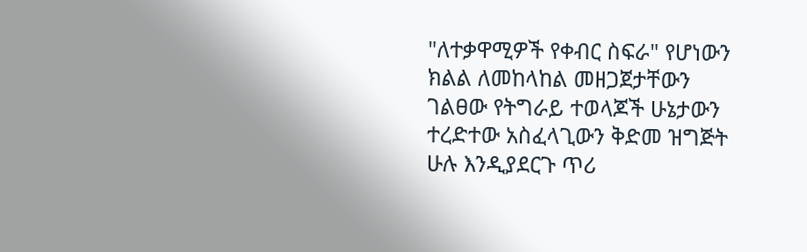"ለተቃዋሚዎች የቀብር ስፍራ" የሆነውን ክልል ለመከላከል መዘጋጀታቸውን ገልፀው የትግራይ ተወላጆች ሁኔታውን ተረድተው አስፈላጊውን ቅድመ ዝግጅት ሁሉ እንዲያደርጉ ጥሪ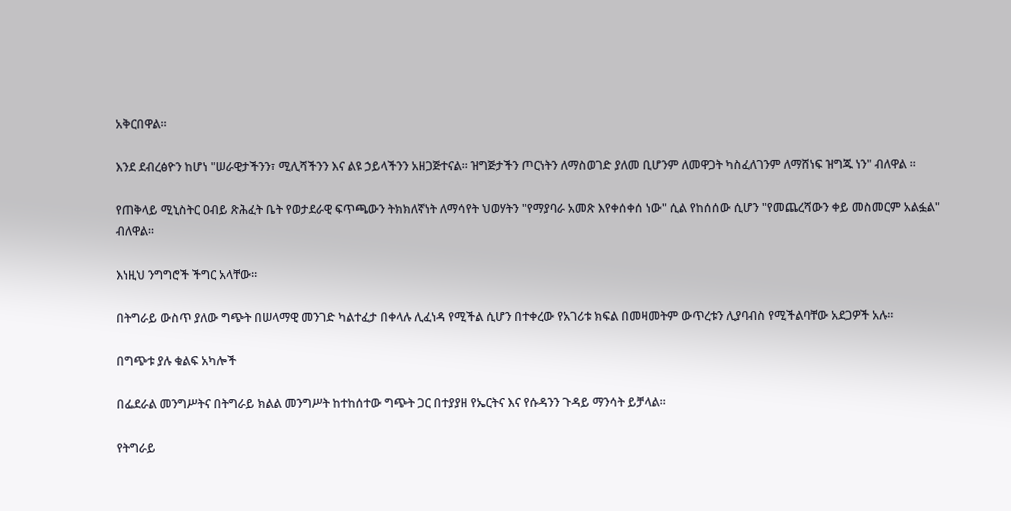አቅርበዋል፡፡

እንደ ደብረፅዮን ከሆነ "ሠራዊታችንን፣ ሚሊሻችንን እና ልዩ ኃይላችንን አዘጋጅተናል። ዝግጅታችን ጦርነትን ለማስወገድ ያለመ ቢሆንም ለመዋጋት ካስፈለገንም ለማሸነፍ ዝግጁ ነን" ብለዋል ፡፡

የጠቅላይ ሚኒስትር ዐብይ ጽሕፈት ቤት የወታደራዊ ፍጥጫውን ትክክለኛነት ለማሳየት ህወሃትን "የማያባራ አመጽ እየቀሰቀሰ ነው" ሲል የከሰሰው ሲሆን "የመጨረሻውን ቀይ መስመርም አልፏል" ብለዋል፡፡

እነዚህ ንግግሮች ችግር አላቸው።

በትግራይ ውስጥ ያለው ግጭት በሠላማዊ መንገድ ካልተፈታ በቀላሉ ሊፈነዳ የሚችል ሲሆን በተቀረው የአገሪቱ ክፍል በመዛመትም ውጥረቱን ሊያባብስ የሚችልባቸው አደጋዎች አሉ፡፡

በግጭቱ ያሉ ቁልፍ አካሎች

በፌደራል መንግሥትና በትግራይ ክልል መንግሥት ከተከሰተው ግጭት ጋር በተያያዘ የኤርትና እና የሱዳንን ጉዳይ ማንሳት ይቻላል።

የትግራይ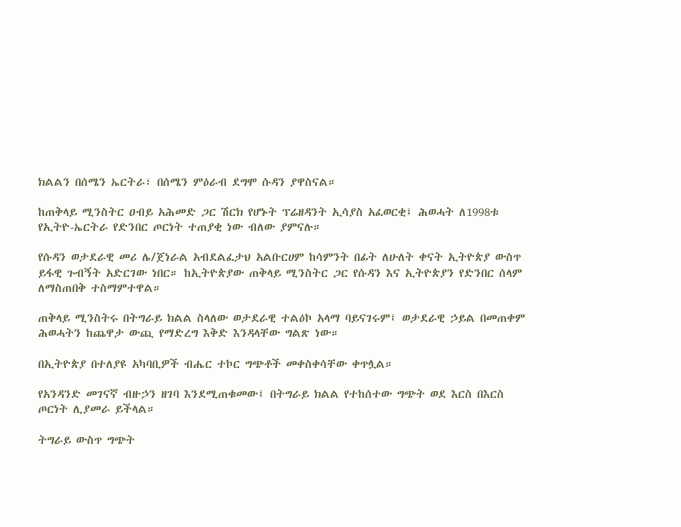ክልልን በሰሜን ኤርትራ፣ በሰሜን ምዕራብ ደግሞ ሱዳን ያዋስናል።

ከጠቅላይ ሚንስትር ዐብይ አሕመድ ጋር ሽርክ የሆኑት ፕሬዘዳንት ኢሳያስ አፈወርቂ፤ ሕወሓት ለ1998ቱ የኢትዮ-ኤርትራ የድንበር ጦርነት ተጠያቂ ነው ብለው ያምናሉ።

የሱዳን ወታደራዊ መሪ ሌ/ጀነራል አብደልፈታህ አልቡርሀም ከሳምንት በፊት ለሁለት ቀናት ኢትዮጵያ ውስጥ ይፋዊ ጉብኝት አድርገው ነበር። ከኢትዮጵያው ጠቅላይ ሚንስትር ጋር የሱዳን እና ኢትዮጵያን የድንበር ሰላም ለማስጠበቅ ተስማምተዋል።

ጠቅላይ ሚንስትሩ በትግራይ ክልል ስላለው ወታደራዊ ተልዕኮ አላማ ባይናገሩም፤ ወታደራዊ ኃይል በመጠቀም ሕወሓትን ከጨዋታ ውጪ የማድረግ እቅድ እንዳላቸው ግልጽ ነው።

በኢትዮጵያ በተለያዩ አካባቢዎች ብሔር ተኮር ግጭቶች መቀስቀሳቸው ቀጥሏል።

የአንዳንድ መገናኛ ብዙኃን ዘገባ እንደሚጠቁመው፤ በትግራይ ክልል የተከሰተው ግጭት ወደ እርስ በእርስ ጦርነት ሊያመራ ይችላል።

ትግራይ ውስጥ ግጭት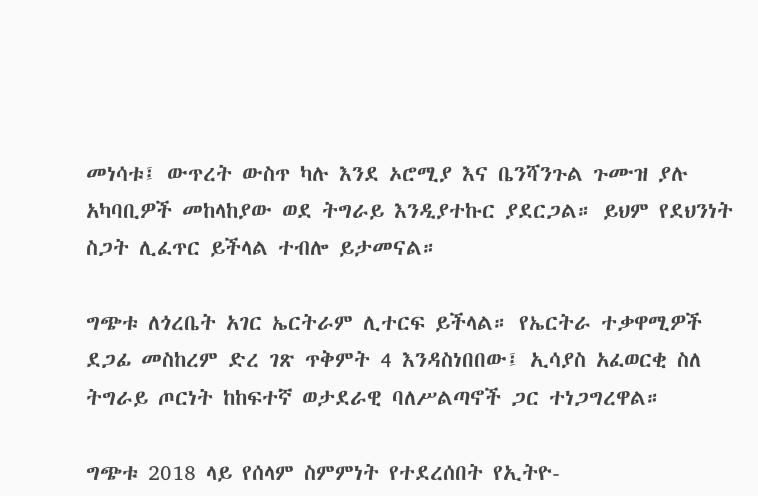መነሳቱ፤ ውጥረት ውስጥ ካሉ እንደ ኦሮሚያ እና ቤንሻንጉል ጉሙዝ ያሉ አካባቢዎች መከላከያው ወደ ትግራይ እንዲያተኩር ያደርጋል። ይህም የደህንነት ስጋት ሊፈጥር ይችላል ተብሎ ይታመናል።

ግጭቱ ለጎረቤት አገር ኤርትራም ሊተርፍ ይችላል። የኤርትራ ተቃዋሚዎች ደጋፊ መስከረም ድረ ገጽ ጥቅምት 4 እንዳስነበበው፤ ኢሳያስ አፈወርቂ ስለ ትግራይ ጦርነት ከከፍተኛ ወታደራዊ ባለሥልጣኖች ጋር ተነጋግረዋል።

ግጭቱ 2018 ላይ የሰላም ስምምነት የተደረሰበት የኢትዮ-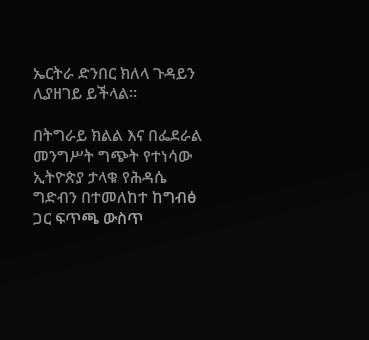ኤርትራ ድንበር ክለላ ጉዳይን ሊያዘገይ ይችላል።

በትግራይ ክልል እና በፌደራል መንግሥት ግጭት የተነሳው ኢትዮጵያ ታላቁ የሕዳሴ ግድብን በተመለከተ ከግብፅ ጋር ፍጥጫ ውስጥ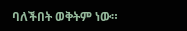ባለችበት ወቅትም ነው።